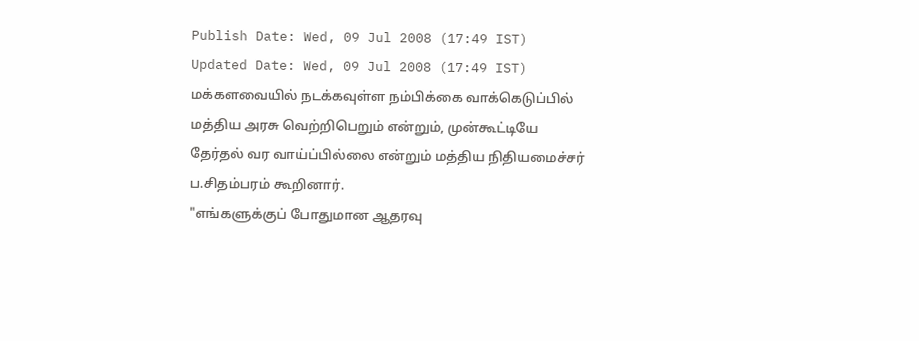Publish Date: Wed, 09 Jul 2008 (17:49 IST)
Updated Date: Wed, 09 Jul 2008 (17:49 IST)
மக்களவையில் நடக்கவுள்ள நம்பிக்கை வாக்கெடுப்பில் மத்திய அரசு வெற்றிபெறும் என்றும், முன்கூட்டியே தேர்தல் வர வாய்ப்பில்லை என்றும் மத்திய நிதியமைச்சர் ப.சிதம்பரம் கூறினார்.
"எங்களுக்குப் போதுமான ஆதரவு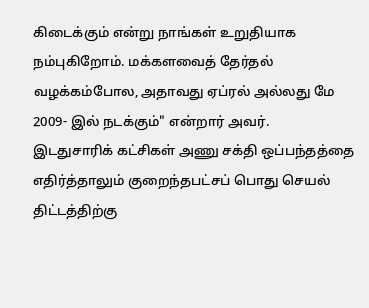கிடைக்கும் என்று நாங்கள் உறுதியாக நம்புகிறோம். மக்களவைத் தேர்தல் வழக்கம்போல, அதாவது ஏப்ரல் அல்லது மே 2009- இல் நடக்கும்" என்றார் அவர்.
இடதுசாரிக் கட்சிகள் அணு சக்தி ஒப்பந்தத்தை எதிர்த்தாலும் குறைந்தபட்சப் பொது செயல் திட்டத்திற்கு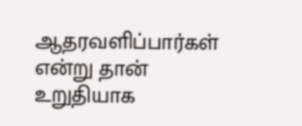ஆதரவளிப்பார்கள் என்று தான் உறுதியாக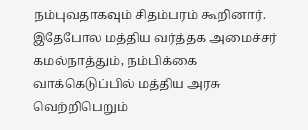நம்புவதாகவும் சிதம்பரம் கூறினார்.
இதேபோல மத்திய வர்த்தக அமைச்சர் கமல்நாத்தும், நம்பிக்கை வாக்கெடுப்பில் மத்திய அரசு வெற்றிபெறும்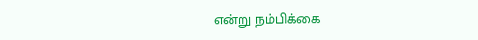என்று நம்பிக்கை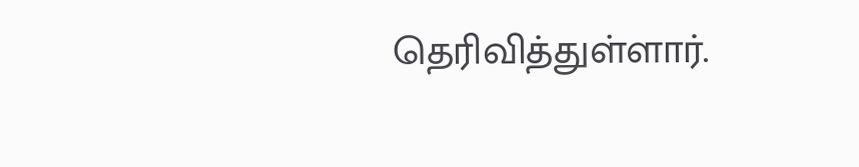தெரிவித்துள்ளார்.